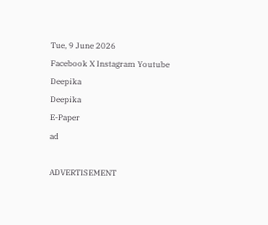Tue, 9 June 2026
Facebook X Instagram Youtube
Deepika
Deepika
E-Paper
ad

ADVERTISEMENT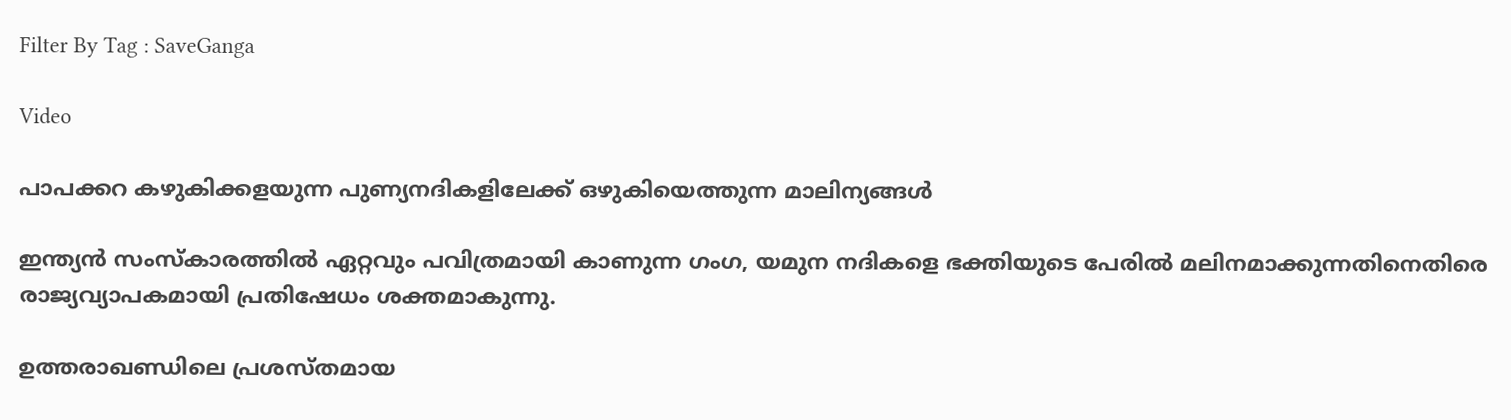Filter By Tag : SaveGanga

Video

പാപക്കറ കഴുകിക്കളയുന്ന പുണ്യനദികളിലേക്ക് ഒഴുകിയെത്തുന്ന മാലിന്യങ്ങൾ

ഇന്ത്യൻ സംസ്കാരത്തിൽ ഏറ്റവും പവിത്രമായി കാണുന്ന ഗംഗ, യമുന നദികളെ ഭക്തിയുടെ പേരിൽ മലിനമാക്കുന്നതിനെതിരെ രാജ്യവ്യാപകമായി പ്രതിഷേധം ശക്തമാകുന്നു.

ഉത്തരാഖണ്ഡിലെ പ്രശസ്തമായ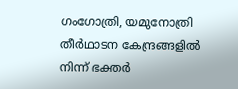ഗംഗോത്രി, യമുനോത്രി തീർഥാടന കേന്ദ്രങ്ങളിൽ നിന്ന് ഭക്തർ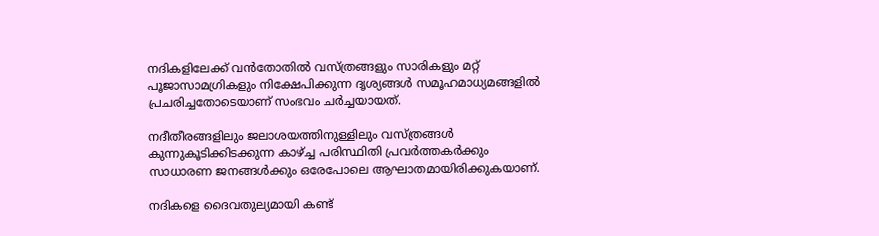നദികളിലേക്ക് വൻതോതിൽ വസ്ത്രങ്ങളും സാരികളും മറ്റ് പൂജാസാമഗ്രികളും നിക്ഷേപിക്കുന്ന ദൃശ്യങ്ങൾ സമൂഹമാധ്യമങ്ങളിൽ പ്രചരിച്ചതോടെയാണ് സംഭവം ചർച്ചയായത്.

നദീതീരങ്ങളിലും ജലാശയത്തിനുള്ളിലും വസ്ത്രങ്ങൾ കുന്നുകൂടിക്കിടക്കുന്ന കാഴ്ച്ച പരിസ്ഥിതി പ്രവർത്തകർക്കും സാധാരണ ജനങ്ങൾക്കും ഒരേപോലെ ആഘാതമായിരിക്കുകയാണ്.

നദികളെ ദൈവതുല്യമായി കണ്ട്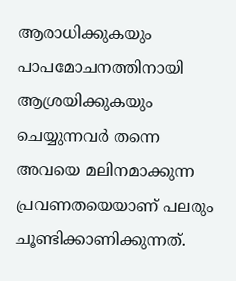ആരാധിക്കുകയും പാപമോചനത്തിനായി ആശ്രയിക്കുകയും ചെയ്യുന്നവർ തന്നെ അവയെ മലിനമാക്കുന്ന പ്രവണതയെയാണ് പലരും ചൂണ്ടിക്കാണിക്കുന്നത്.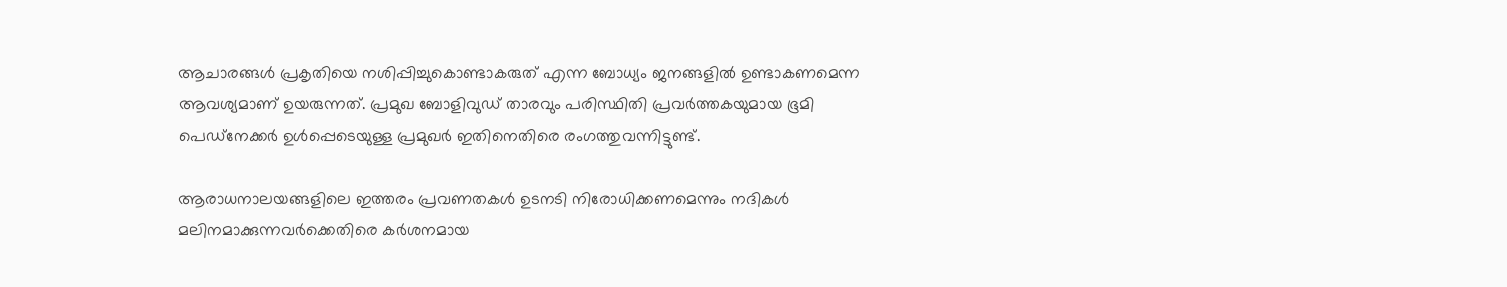ആചാരങ്ങൾ പ്രകൃതിയെ നശിപ്പിച്ചുകൊണ്ടാകരുത് എന്ന ബോധ്യം ജനങ്ങളിൽ ഉണ്ടാകണമെന്ന ആവശ്യമാണ് ഉയരുന്നത്. പ്രമുഖ ബോളിവുഡ് താരവും പരിസ്ഥിതി പ്രവർത്തകയുമായ ഭൂമി പെഡ്‌നേക്കർ ഉൾപ്പെടെയുള്ള പ്രമുഖർ ഇതിനെതിരെ രംഗത്തുവന്നിട്ടുണ്ട്.

ആരാധനാലയങ്ങളിലെ ഇത്തരം പ്രവണതകൾ ഉടനടി നിരോധിക്കണമെന്നും നദികൾ മലിനമാക്കുന്നവർക്കെതിരെ കർശനമായ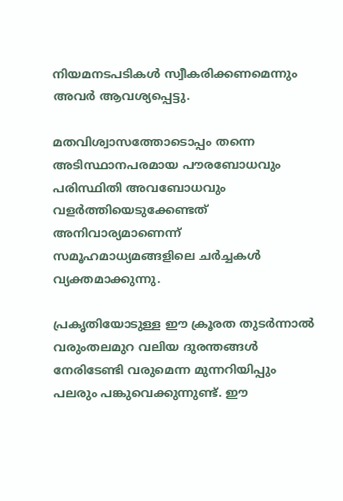നിയമനടപടികൾ സ്വീകരിക്കണമെന്നും അവർ ആവശ്യപ്പെട്ടു.

മതവിശ്വാസത്തോടൊപ്പം തന്നെ അടിസ്ഥാനപരമായ പൗരബോധവും പരിസ്ഥിതി അവബോധവും വളർത്തിയെടുക്കേണ്ടത് അനിവാര്യമാണെന്ന് സമൂഹമാധ്യമങ്ങളിലെ ചർച്ചകൾ വ്യക്തമാക്കുന്നു.

പ്രകൃതിയോടുള്ള ഈ ക്രൂരത തുടർന്നാൽ വരുംതലമുറ വലിയ ദുരന്തങ്ങൾ നേരിടേണ്ടി വരുമെന്ന മുന്നറിയിപ്പും പലരും പങ്കുവെക്കുന്നുണ്ട്. ഈ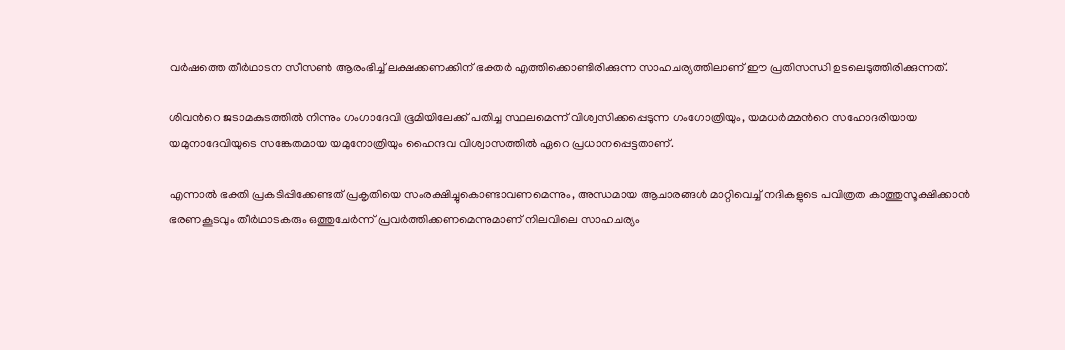വർഷത്തെ തീർഥാടന സീസൺ ആരംഭിച്ച് ലക്ഷക്കണക്കിന് ഭക്തർ എത്തിക്കൊണ്ടിരിക്കുന്ന സാഹചര്യത്തിലാണ് ഈ പ്രതിസന്ധി ഉടലെടുത്തിരിക്കുന്നത്.

ശിവന്‍റെ ജടാമകുടത്തിൽ നിന്നും ഗംഗാദേവി ഭൂമിയിലേക്ക് പതിച്ച സ്ഥലമെന്ന് വിശ്വസിക്കപ്പെടുന്ന ഗംഗോത്രിയും, യമധർമ്മന്‍റെ സഹോദരിയായ യമുനാദേവിയുടെ സങ്കേതമായ യമുനോത്രിയും ഹൈന്ദവ വിശ്വാസത്തിൽ ഏറെ പ്രധാനപ്പെട്ടതാണ്.

എന്നാൽ ഭക്തി പ്രകടിപ്പിക്കേണ്ടത് പ്രകൃതിയെ സംരക്ഷിച്ചുകൊണ്ടാവണമെന്നും, അന്ധമായ ആചാരങ്ങൾ മാറ്റിവെച്ച് നദികളുടെ പവിത്രത കാത്തുസൂക്ഷിക്കാൻ ഭരണകൂടവും തീർഥാടകരും ഒത്തുചേർന്ന് പ്രവർത്തിക്കണമെന്നുമാണ് നിലവിലെ സാഹചര്യം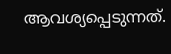ആവശ്യപ്പെടുന്നത്.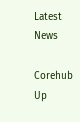Latest News

Corehub Up